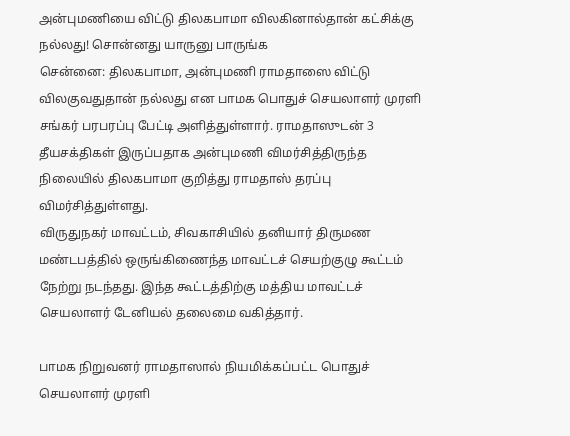அன்புமணியை விட்டு திலகபாமா விலகினால்தான் கட்சிக்கு நல்லது! சொன்னது யாருனு பாருங்க
சென்னை: திலகபாமா, அன்புமணி ராமதாஸை விட்டு விலகுவதுதான் நல்லது என பாமக பொதுச் செயலாளர் முரளி சங்கர் பரபரப்பு பேட்டி அளித்துள்ளார். ராமதாஸுடன் 3 தீயசக்திகள் இருப்பதாக அன்புமணி விமர்சித்திருந்த நிலையில் திலகபாமா குறித்து ராமதாஸ் தரப்பு விமர்சித்துள்ளது.
விருதுநகர் மாவட்டம், சிவகாசியில் தனியார் திருமண மண்டபத்தில் ஒருங்கிணைந்த மாவட்டச் செயற்குழு கூட்டம் நேற்று நடந்தது. இந்த கூட்டத்திற்கு மத்திய மாவட்டச் செயலாளர் டேனியல் தலைமை வகித்தார்.

பாமக நிறுவனர் ராமதாஸால் நியமிக்கப்பட்ட பொதுச் செயலாளர் முரளி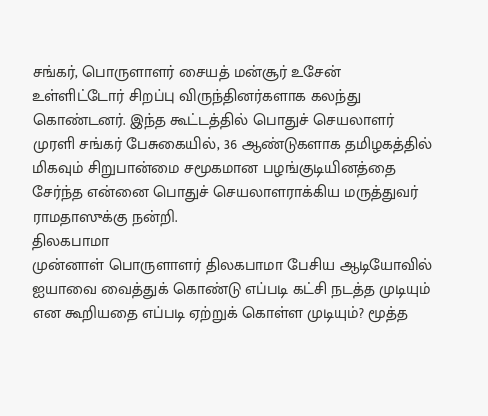சங்கர், பொருளாளர் சையத் மன்சூர் உசேன் உள்ளிட்டோர் சிறப்பு விருந்தினர்களாக கலந்து கொண்டனர். இந்த கூட்டத்தில் பொதுச் செயலாளர் முரளி சங்கர் பேசுகையில், 36 ஆண்டுகளாக தமிழகத்தில் மிகவும் சிறுபான்மை சமூகமான பழங்குடியினத்தை சேர்ந்த என்னை பொதுச் செயலாளராக்கிய மருத்துவர் ராமதாஸுக்கு நன்றி.
திலகபாமா
முன்னாள் பொருளாளர் திலகபாமா பேசிய ஆடியோவில் ஐயாவை வைத்துக் கொண்டு எப்படி கட்சி நடத்த முடியும் என கூறியதை எப்படி ஏற்றுக் கொள்ள முடியும்? மூத்த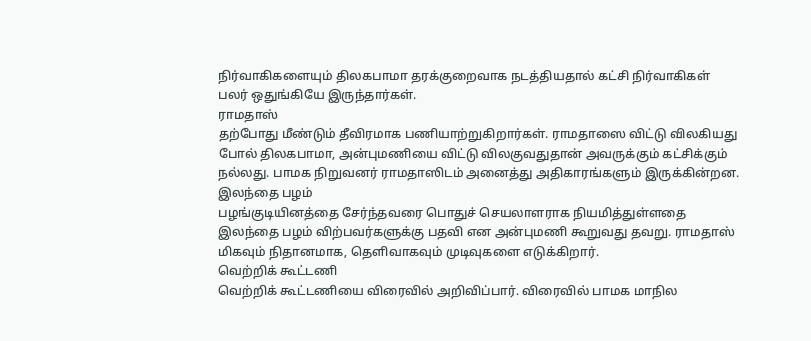நிர்வாகிகளையும் திலகபாமா தரக்குறைவாக நடத்தியதால் கட்சி நிர்வாகிகள் பலர் ஒதுங்கியே இருந்தார்கள்.
ராமதாஸ்
தற்போது மீண்டும் தீவிரமாக பணியாற்றுகிறார்கள். ராமதாஸை விட்டு விலகியது போல் திலகபாமா, அன்புமணியை விட்டு விலகுவதுதான் அவருக்கும் கட்சிக்கும் நல்லது. பாமக நிறுவனர் ராமதாஸிடம் அனைத்து அதிகாரங்களும் இருக்கின்றன.
இலந்தை பழம்
பழங்குடியினத்தை சேர்ந்தவரை பொதுச் செயலாளராக நியமித்துள்ளதை இலந்தை பழம் விற்பவர்களுக்கு பதவி என அன்புமணி கூறுவது தவறு. ராமதாஸ் மிகவும் நிதானமாக, தெளிவாகவும் முடிவுகளை எடுக்கிறார்.
வெற்றிக் கூட்டணி
வெற்றிக் கூட்டணியை விரைவில் அறிவிப்பார். விரைவில் பாமக மாநில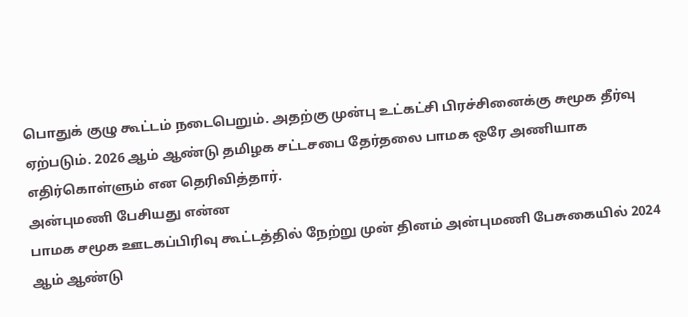பொதுக் குழு கூட்டம் நடைபெறும். அதற்கு முன்பு உட்கட்சி பிரச்சினைக்கு சுமூக தீர்வு ஏற்படும். 2026 ஆம் ஆண்டு தமிழக சட்டசபை தேர்தலை பாமக ஒரே அணியாக எதிர்கொள்ளும் என தெரிவித்தார்.
அன்புமணி பேசியது என்ன
பாமக சமூக ஊடகப்பிரிவு கூட்டத்தில் நேற்று முன் தினம் அன்புமணி பேசுகையில் 2024 ஆம் ஆண்டு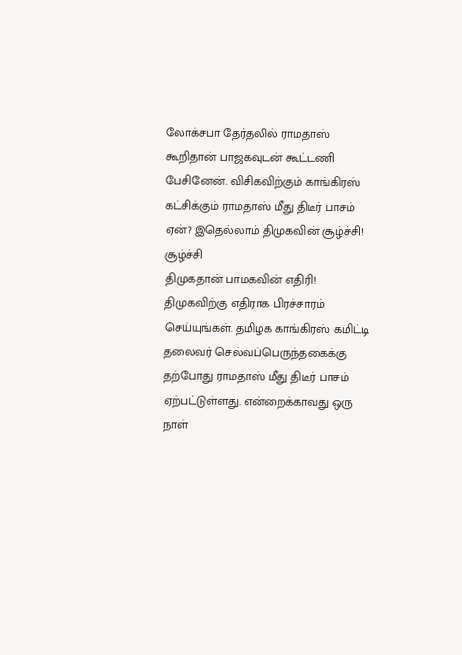லோக்சபா தேர்தலில் ராமதாஸ் கூறிதான் பாஜகவுடன் கூட்டணி பேசினேன். விசிகவிற்கும் காங்கிரஸ் கட்சிக்கும் ராமதாஸ் மீது திடீர் பாசம் ஏன்? இதெல்லாம் திமுகவின் சூழ்ச்சி!
சூழ்ச்சி
திமுகதான் பாமகவின் எதிரி! திமுகவிற்கு எதிராக பிரச்சாரம் செய்யுங்கள். தமிழக காங்கிரஸ் கமிட்டி தலைவர் செல்வப்பெருந்தகைக்கு தற்போது ராமதாஸ் மீது திடீர் பாசம் ஏற்பட்டுள்ளது. என்றைக்காவது ஒரு நாள்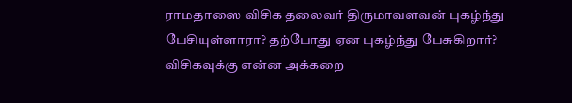ராமதாஸை விசிக தலைவர் திருமாவளவன் புகழ்ந்து பேசியுள்ளாரா? தற்போது ஏன புகழ்ந்து பேசுகிறார்?
விசிகவுக்கு என்ன அக்கறை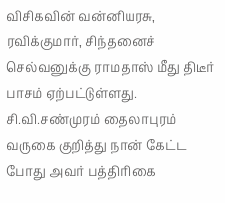விசிகவின் வன்னியரசு, ரவிக்குமார், சிந்தனைச் செல்வனுக்கு ராமதாஸ் மீது திடீர் பாசம் ஏற்பட்டுள்ளது. சி.வி.சண்முரம் தைலாபுரம் வருகை குறித்து நான் கேட்ட போது அவர் பத்திரிகை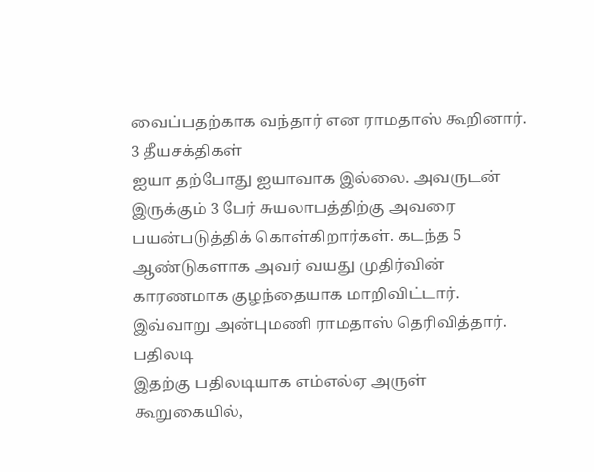வைப்பதற்காக வந்தார் என ராமதாஸ் கூறினார்.
3 தீயசக்திகள்
ஐயா தற்போது ஐயாவாக இல்லை. அவருடன் இருக்கும் 3 பேர் சுயலாபத்திற்கு அவரை பயன்படுத்திக் கொள்கிறார்கள். கடந்த 5 ஆண்டுகளாக அவர் வயது முதிர்வின் காரணமாக குழந்தையாக மாறிவிட்டார். இவ்வாறு அன்புமணி ராமதாஸ் தெரிவித்தார்.
பதிலடி
இதற்கு பதிலடியாக எம்எல்ஏ அருள் கூறுகையில்,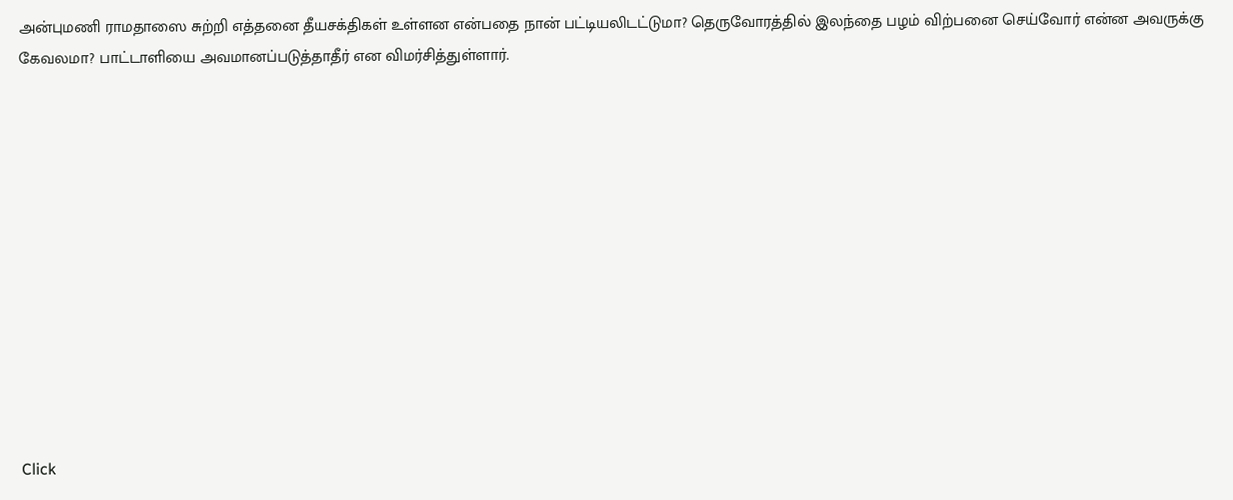அன்புமணி ராமதாஸை சுற்றி எத்தனை தீயசக்திகள் உள்ளன என்பதை நான் பட்டியலிடட்டுமா? தெருவோரத்தில் இலந்தை பழம் விற்பனை செய்வோர் என்ன அவருக்கு கேவலமா? பாட்டாளியை அவமானப்படுத்தாதீர் என விமர்சித்துள்ளார்.












Click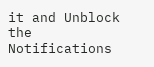it and Unblock the Notifications